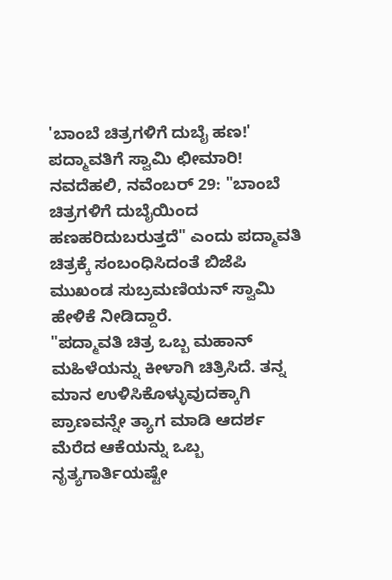'ಬಾಂಬೆ ಚಿತ್ರಗಳಿಗೆ ದುಬೈ ಹಣ!' ಪದ್ಮಾವತಿಗೆ ಸ್ವಾಮಿ ಛೀಮಾರಿ!
ನವದೆಹಲಿ, ನವೆಂಬರ್ 29: "ಬಾಂಬೆ ಚಿತ್ರಗಳಿಗೆ ದುಬೈಯಿಂದ ಹಣಹರಿದುಬರುತ್ತದೆ" ಎಂದು ಪದ್ಮಾವತಿ ಚಿತ್ರಕ್ಕೆ ಸಂಬಂಧಿಸಿದಂತೆ ಬಿಜೆಪಿ ಮುಖಂಡ ಸುಬ್ರಮಣಿಯನ್ ಸ್ವಾಮಿ ಹೇಳಿಕೆ ನೀಡಿದ್ದಾರೆ.
"ಪದ್ಮಾವತಿ ಚಿತ್ರ ಒಬ್ಬ ಮಹಾನ್ ಮಹಿಳೆಯನ್ನು ಕೀಳಾಗಿ ಚಿತ್ರಿಸಿದೆ. ತನ್ನ ಮಾನ ಉಳಿಸಿಕೊಳ್ಳುವುದಕ್ಕಾಗಿ ಪ್ರಾಣವನ್ನೇ ತ್ಯಾಗ ಮಾಡಿ ಆದರ್ಶ ಮೆರೆದ ಆಕೆಯನ್ನು ಒಬ್ಬ ನೃತ್ಯಗಾರ್ತಿಯಷ್ಟೇ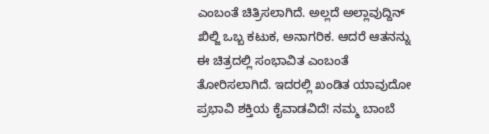ಎಂಬಂತೆ ಚಿತ್ರಿಸಲಾಗಿದೆ. ಅಲ್ಲದೆ ಅಲ್ಲಾವುದ್ದಿನ್ ಖಿಲ್ಜಿ ಒಬ್ಬ ಕಟುಕ, ಅನಾಗರಿಕ. ಆದರೆ ಆತನನ್ನು ಈ ಚಿತ್ರದಲ್ಲಿ ಸಂಭಾವಿತ ಎಂಬಂತೆ ತೋರಿಸಲಾಗಿದೆ. ಇದರಲ್ಲಿ ಖಂಡಿತ ಯಾವುದೋ ಪ್ರಭಾವಿ ಶಕ್ತಿಯ ಕೈವಾಡವಿದೆ! ನಮ್ಮ ಬಾಂಬೆ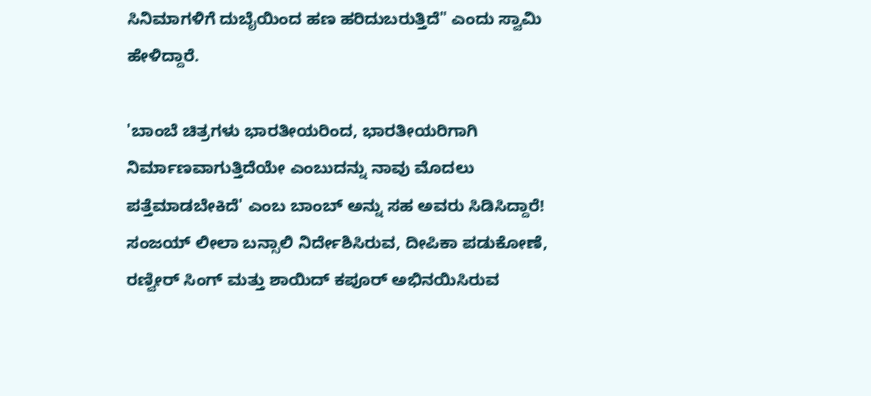ಸಿನಿಮಾಗಳಿಗೆ ದುಬೈಯಿಂದ ಹಣ ಹರಿದುಬರುತ್ತಿದೆ" ಎಂದು ಸ್ವಾಮಿ ಹೇಳಿದ್ದಾರೆ.

'ಬಾಂಬೆ ಚಿತ್ರಗಳು ಭಾರತೀಯರಿಂದ, ಭಾರತೀಯರಿಗಾಗಿ ನಿರ್ಮಾಣವಾಗುತ್ತಿದೆಯೇ ಎಂಬುದನ್ನು ನಾವು ಮೊದಲು ಪತ್ತೆಮಾಡಬೇಕಿದೆ' ಎಂಬ ಬಾಂಬ್ ಅನ್ನು ಸಹ ಅವರು ಸಿಡಿಸಿದ್ದಾರೆ!
ಸಂಜಯ್ ಲೀಲಾ ಬನ್ಸಾಲಿ ನಿರ್ದೇಶಿಸಿರುವ, ದೀಪಿಕಾ ಪಡುಕೋಣೆ, ರಣ್ವೀರ್ ಸಿಂಗ್ ಮತ್ತು ಶಾಯಿದ್ ಕಪೂರ್ ಅಭಿನಯಿಸಿರುವ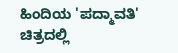ಹಿಂದಿಯ 'ಪದ್ಮಾವತಿ' ಚಿತ್ರದಲ್ಲಿ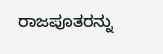ರಾಜಪೂತರನ್ನು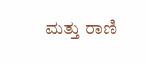ಮತ್ತು ರಾಣಿ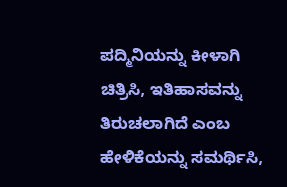ಪದ್ಮಿನಿಯನ್ನು ಕೀಳಾಗಿ ಚಿತ್ರಿಸಿ, ಇತಿಹಾಸವನ್ನು ತಿರುಚಲಾಗಿದೆ ಎಂಬ ಹೇಳಿಕೆಯನ್ನು ಸಮರ್ಥಿಸಿ,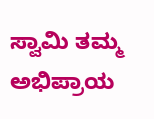ಸ್ವಾಮಿ ತಮ್ಮ ಅಭಿಪ್ರಾಯ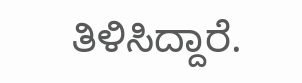ತಿಳಿಸಿದ್ದಾರೆ.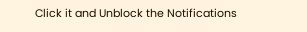Click it and Unblock the Notifications